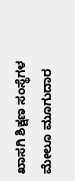ಖಾಸಗಿ ಶಿಕ್ಷಣ ಸಂಸ್ಥೆಗಳ ಮೇಲೂ ಮೂಗುದಾರ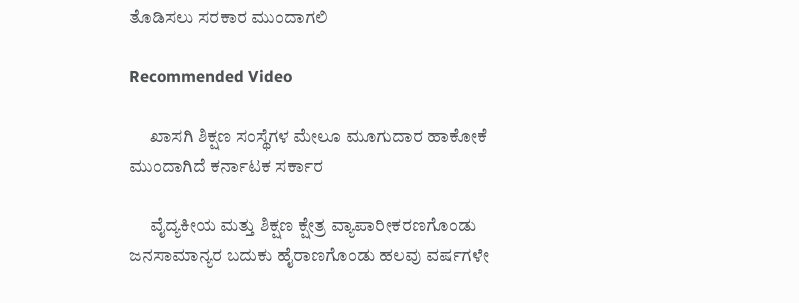ತೊಡಿಸಲು ಸರಕಾರ ಮುಂದಾಗಲಿ

Recommended Video

      ಖಾಸಗಿ ಶಿಕ್ಷಣ ಸಂಸ್ಥೆಗಳ ಮೇಲೂ ಮೂಗುದಾರ ಹಾಕೋಕೆ ಮುಂದಾಗಿದೆ ಕರ್ನಾಟಕ ಸರ್ಕಾರ

      ವೈದ್ಯಕೀಯ ಮತ್ತು ಶಿಕ್ಷಣ ಕ್ಷೇತ್ರ ವ್ಯಾಪಾರೀಕರಣಗೊಂಡು ಜನಸಾಮಾನ್ಯರ ಬದುಕು ಹೈರಾಣಗೊಂಡು ಹಲವು ವರ್ಷಗಳೇ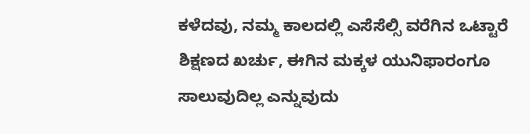ಕಳೆದವು, ನಮ್ಮ ಕಾಲದಲ್ಲಿ ಎಸೆಸೆಲ್ಸಿ ವರೆಗಿನ ಒಟ್ಟಾರೆ ಶಿಕ್ಷಣದ ಖರ್ಚು, ಈಗಿನ ಮಕ್ಕಳ ಯುನಿಫಾರಂಗೂ ಸಾಲುವುದಿಲ್ಲ ಎನ್ನುವುದು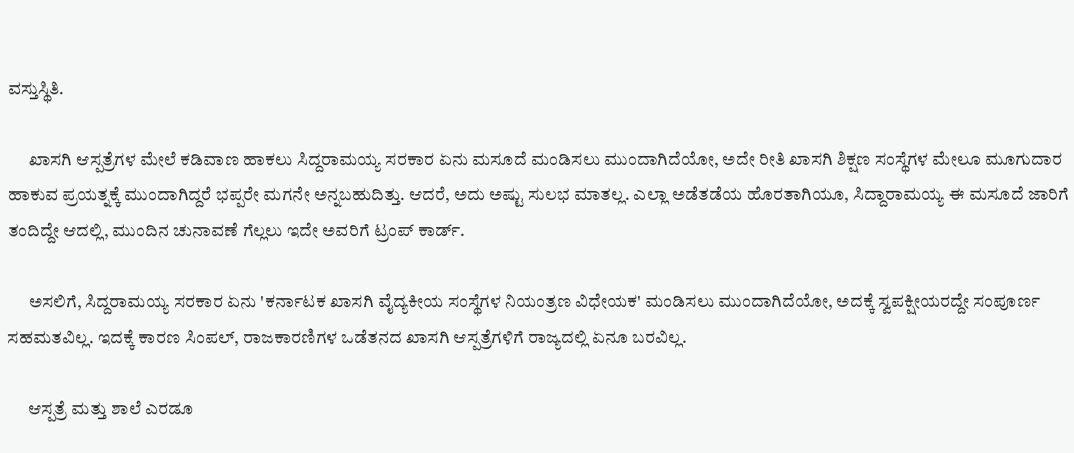ವಸ್ತುಸ್ಥಿತಿ.

      ಖಾಸಗಿ ಆಸ್ಪತ್ರೆಗಳ ಮೇಲೆ ಕಡಿವಾಣ ಹಾಕಲು ಸಿದ್ದರಾಮಯ್ಯ ಸರಕಾರ ಏನು ಮಸೂದೆ ಮಂಡಿಸಲು ಮುಂದಾಗಿದೆಯೋ, ಅದೇ ರೀತಿ ಖಾಸಗಿ ಶಿಕ್ಷಣ ಸಂಸ್ಥೆಗಳ ಮೇಲೂ ಮೂಗುದಾರ ಹಾಕುವ ಪ್ರಯತ್ನಕ್ಕೆ ಮುಂದಾಗಿದ್ದರೆ ಭಪ್ಪರೇ ಮಗನೇ ಅನ್ನಬಹುದಿತ್ತು. ಆದರೆ, ಅದು ಅಷ್ಟು ಸುಲಭ ಮಾತಲ್ಲ. ಎಲ್ಲಾ ಅಡೆತಡೆಯ ಹೊರತಾಗಿಯೂ, ಸಿದ್ದಾರಾಮಯ್ಯ ಈ ಮಸೂದೆ ಜಾರಿಗೆ ತಂದಿದ್ದೇ ಆದಲ್ಲಿ, ಮುಂದಿನ ಚುನಾವಣೆ ಗೆಲ್ಲಲು ಇದೇ ಅವರಿಗೆ ಟ್ರಂಪ್ ಕಾರ್ಡ್.

      ಅಸಲಿಗೆ, ಸಿದ್ದರಾಮಯ್ಯ ಸರಕಾರ ಏನು 'ಕರ್ನಾಟಕ ಖಾಸಗಿ ವೈದ್ಯಕೀಯ ಸಂಸ್ಥೆಗಳ ನಿಯಂತ್ರಣ ವಿಧೇಯಕ' ಮಂಡಿಸಲು ಮುಂದಾಗಿದೆಯೋ, ಅದಕ್ಕೆ ಸ್ವಪಕ್ಷೀಯರದ್ದೇ ಸಂಪೂರ್ಣ ಸಹಮತವಿಲ್ಲ. ಇದಕ್ಕೆ ಕಾರಣ ಸಿಂಪಲ್, ರಾಜಕಾರಣಿಗಳ ಒಡೆತನದ ಖಾಸಗಿ ಆಸ್ಪತ್ರೆಗಳಿಗೆ ರಾಜ್ಯದಲ್ಲಿ ಏನೂ ಬರವಿಲ್ಲ.

      ಆಸ್ಪತ್ರೆ ಮತ್ತು ಶಾಲೆ ಎರಡೂ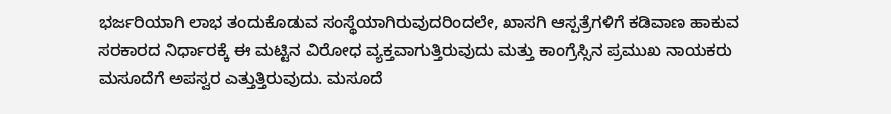ಭರ್ಜರಿಯಾಗಿ ಲಾಭ ತಂದುಕೊಡುವ ಸಂಸ್ಥೆಯಾಗಿರುವುದರಿಂದಲೇ, ಖಾಸಗಿ ಆಸ್ಪತ್ರೆಗಳಿಗೆ ಕಡಿವಾಣ ಹಾಕುವ ಸರಕಾರದ ನಿರ್ಧಾರಕ್ಕೆ ಈ ಮಟ್ಟಿನ ವಿರೋಧ ವ್ಯಕ್ತವಾಗುತ್ತಿರುವುದು ಮತ್ತು ಕಾಂಗ್ರೆಸ್ಸಿನ ಪ್ರಮುಖ ನಾಯಕರು ಮಸೂದೆಗೆ ಅಪಸ್ವರ ಎತ್ತುತ್ತಿರುವುದು. ಮಸೂದೆ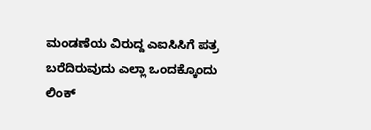ಮಂಡಣೆಯ ವಿರುದ್ದ ಎಐಸಿಸಿಗೆ ಪತ್ರ ಬರೆದಿರುವುದು ಎಲ್ಲಾ ಒಂದಕ್ಕೊಂದು ಲಿಂಕ್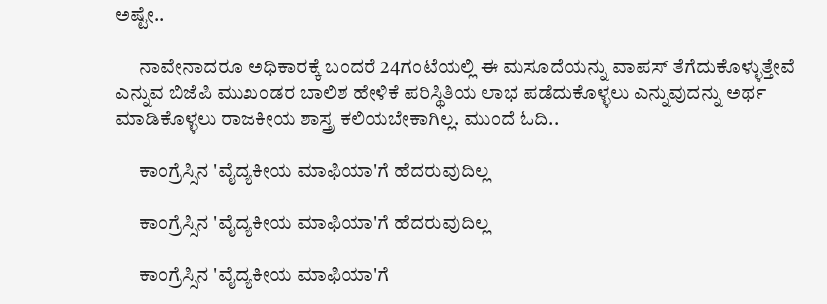ಅಷ್ಟೇ..

      ನಾವೇನಾದರೂ ಅಧಿಕಾರಕ್ಕೆ ಬಂದರೆ 24ಗಂಟೆಯಲ್ಲಿ ಈ ಮಸೂದೆಯನ್ನು ವಾಪಸ್ ತೆಗೆದುಕೊಳ್ಳುತ್ತೇವೆ ಎನ್ನುವ ಬಿಜೆಪಿ ಮುಖಂಡರ ಬಾಲಿಶ ಹೇಳಿಕೆ ಪರಿಸ್ಥಿತಿಯ ಲಾಭ ಪಡೆದುಕೊಳ್ಳಲು ಎನ್ನುವುದನ್ನು ಅರ್ಥ ಮಾಡಿಕೊಳ್ಳಲು ರಾಜಕೀಯ ಶಾಸ್ತ್ರ ಕಲಿಯಬೇಕಾಗಿಲ್ಲ. ಮುಂದೆ ಓದಿ..

      ಕಾಂಗ್ರೆಸ್ಸಿನ 'ವೈದ್ಯಕೀಯ ಮಾಫಿಯಾ'ಗೆ ಹೆದರುವುದಿಲ್ಲ

      ಕಾಂಗ್ರೆಸ್ಸಿನ 'ವೈದ್ಯಕೀಯ ಮಾಫಿಯಾ'ಗೆ ಹೆದರುವುದಿಲ್ಲ

      ಕಾಂಗ್ರೆಸ್ಸಿನ 'ವೈದ್ಯಕೀಯ ಮಾಫಿಯಾ'ಗೆ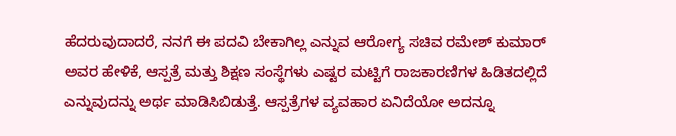ಹೆದರುವುದಾದರೆ, ನನಗೆ ಈ ಪದವಿ ಬೇಕಾಗಿಲ್ಲ ಎನ್ನುವ ಆರೋಗ್ಯ ಸಚಿವ ರಮೇಶ್ ಕುಮಾರ್ ಅವರ ಹೇಳಿಕೆ, ಆಸ್ಪತ್ರೆ ಮತ್ತು ಶಿಕ್ಷಣ ಸಂಸ್ಥೆಗಳು ಎಷ್ಟರ ಮಟ್ಟಿಗೆ ರಾಜಕಾರಣಿಗಳ ಹಿಡಿತದಲ್ಲಿದೆ ಎನ್ನುವುದನ್ನು ಅರ್ಥ ಮಾಡಿಸಿಬಿಡುತ್ತೆ. ಆಸ್ಪತ್ರೆಗಳ ವ್ಯವಹಾರ ಏನಿದೆಯೋ ಅದನ್ನೂ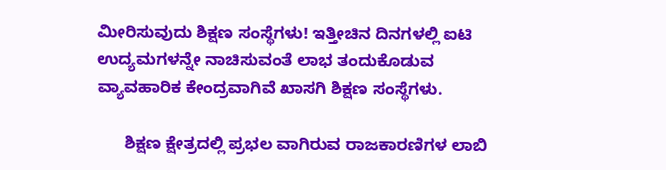ಮೀರಿಸುವುದು ಶಿಕ್ಷಣ ಸಂಸ್ಥೆಗಳು! ಇತ್ತೀಚಿನ ದಿನಗಳಲ್ಲಿ ಐಟಿ ಉದ್ಯಮಗಳನ್ನೇ ನಾಚಿಸುವಂತೆ ಲಾಭ ತಂದುಕೊಡುವ ವ್ಯಾವಹಾರಿಕ ಕೇಂದ್ರವಾಗಿವೆ ಖಾಸಗಿ ಶಿಕ್ಷಣ ಸಂಸ್ಥೆಗಳು.

      ಶಿಕ್ಷಣ ಕ್ಷೇತ್ರದಲ್ಲಿ ಪ್ರಭಲ ವಾಗಿರುವ ರಾಜಕಾರಣಿಗಳ ಲಾಬಿ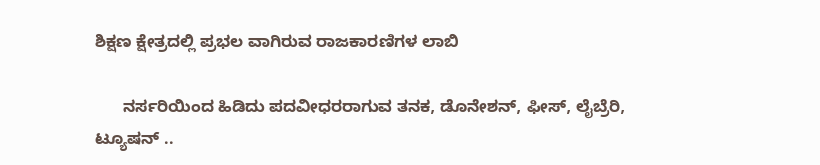ಶಿಕ್ಷಣ ಕ್ಷೇತ್ರದಲ್ಲಿ ಪ್ರಭಲ ವಾಗಿರುವ ರಾಜಕಾರಣಿಗಳ ಲಾಬಿ

      ನರ್ಸರಿಯಿಂದ ಹಿಡಿದು ಪದವೀಧರರಾಗುವ ತನಕ, ಡೊನೇಶನ್, ಫೀಸ್, ಲೈಬ್ರೆರಿ, ಟ್ಯೂಷನ್ ..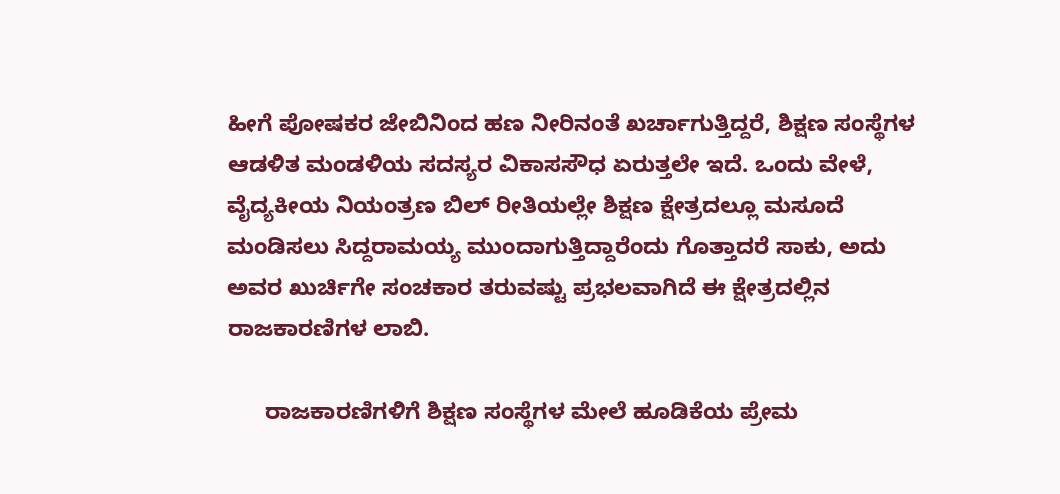ಹೀಗೆ ಪೋಷಕರ ಜೇಬಿನಿಂದ ಹಣ ನೀರಿನಂತೆ ಖರ್ಚಾಗುತ್ತಿದ್ದರೆ, ಶಿಕ್ಷಣ ಸಂಸ್ಥೆಗಳ ಆಡಳಿತ ಮಂಡಳಿಯ ಸದಸ್ಯರ ವಿಕಾಸಸೌಧ ಏರುತ್ತಲೇ ಇದೆ. ಒಂದು ವೇಳೆ, ವೈದ್ಯಕೀಯ ನಿಯಂತ್ರಣ ಬಿಲ್ ರೀತಿಯಲ್ಲೇ ಶಿಕ್ಷಣ ಕ್ಷೇತ್ರದಲ್ಲೂ ಮಸೂದೆ ಮಂಡಿಸಲು ಸಿದ್ದರಾಮಯ್ಯ ಮುಂದಾಗುತ್ತಿದ್ದಾರೆಂದು ಗೊತ್ತಾದರೆ ಸಾಕು, ಅದು ಅವರ ಖುರ್ಚಿಗೇ ಸಂಚಕಾರ ತರುವಷ್ಟು ಪ್ರಭಲವಾಗಿದೆ ಈ ಕ್ಷೇತ್ರದಲ್ಲಿನ ರಾಜಕಾರಣಿಗಳ ಲಾಬಿ.

      ರಾಜಕಾರಣಿಗಳಿಗೆ ಶಿಕ್ಷಣ ಸಂಸ್ಥೆಗಳ ಮೇಲೆ ಹೂಡಿಕೆಯ ಪ್ರೇಮ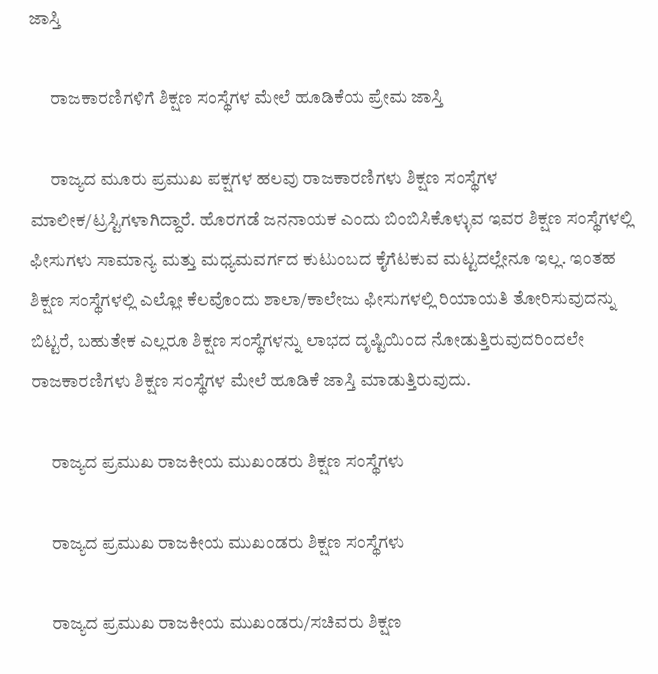ಜಾಸ್ತಿ

      ರಾಜಕಾರಣಿಗಳಿಗೆ ಶಿಕ್ಷಣ ಸಂಸ್ಥೆಗಳ ಮೇಲೆ ಹೂಡಿಕೆಯ ಪ್ರೇಮ ಜಾಸ್ತಿ

      ರಾಜ್ಯದ ಮೂರು ಪ್ರಮುಖ ಪಕ್ಷಗಳ ಹಲವು ರಾಜಕಾರಣಿಗಳು ಶಿಕ್ಷಣ ಸಂಸ್ಥೆಗಳ ಮಾಲೀಕ/ಟ್ರಸ್ಟಿಗಳಾಗಿದ್ದಾರೆ. ಹೊರಗಡೆ ಜನನಾಯಕ ಎಂದು ಬಿಂಬಿಸಿಕೊಳ್ಳುವ ಇವರ ಶಿಕ್ಷಣ ಸಂಸ್ಥೆಗಳಲ್ಲಿ ಫೀಸುಗಳು ಸಾಮಾನ್ಯ ಮತ್ತು ಮಧ್ಯಮವರ್ಗದ ಕುಟುಂಬದ ಕೈಗೆಟಕುವ ಮಟ್ಟದಲ್ಲೇನೂ ಇಲ್ಲ. ಇಂತಹ ಶಿಕ್ಷಣ ಸಂಸ್ಥೆಗಳಲ್ಲಿ ಎಲ್ಲೋ ಕೆಲವೊಂದು ಶಾಲಾ/ಕಾಲೇಜು ಫೀಸುಗಳಲ್ಲಿ ರಿಯಾಯತಿ ತೋರಿಸುವುದನ್ನು ಬಿಟ್ಟರೆ, ಬಹುತೇಕ ಎಲ್ಲರೂ ಶಿಕ್ಷಣ ಸಂಸ್ಥೆಗಳನ್ನು ಲಾಭದ ದೃಷ್ಟಿಯಿಂದ ನೋಡುತ್ತಿರುವುದರಿಂದಲೇ ರಾಜಕಾರಣಿಗಳು ಶಿಕ್ಷಣ ಸಂಸ್ಥೆಗಳ ಮೇಲೆ ಹೂಡಿಕೆ ಜಾಸ್ತಿ ಮಾಡುತ್ತಿರುವುದು.

      ರಾಜ್ಯದ ಪ್ರಮುಖ ರಾಜಕೀಯ ಮುಖಂಡರು ಶಿಕ್ಷಣ ಸಂಸ್ಥೆಗಳು

      ರಾಜ್ಯದ ಪ್ರಮುಖ ರಾಜಕೀಯ ಮುಖಂಡರು ಶಿಕ್ಷಣ ಸಂಸ್ಥೆಗಳು

      ರಾಜ್ಯದ ಪ್ರಮುಖ ರಾಜಕೀಯ ಮುಖಂಡರು/ಸಚಿವರು ಶಿಕ್ಷಣ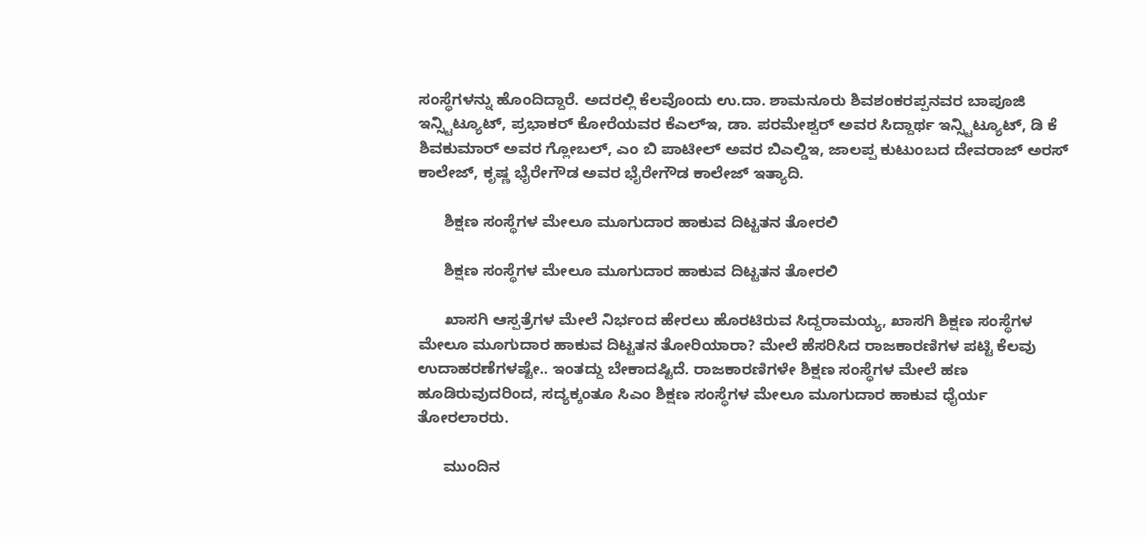ಸಂಸ್ಥೆಗಳನ್ನು ಹೊಂದಿದ್ದಾರೆ. ಅದರಲ್ಲಿ ಕೆಲವೊಂದು ಉ.ದಾ. ಶಾಮನೂರು ಶಿವಶಂಕರಪ್ಪನವರ ಬಾಪೂಜಿ ಇನ್ಸ್ಟಿಟ್ಯೂಟ್, ಪ್ರಭಾಕರ್ ಕೋರೆಯವರ ಕೆಎಲ್ಇ, ಡಾ. ಪರಮೇಶ್ವರ್ ಅವರ ಸಿದ್ದಾರ್ಥ ಇನ್ಸ್ಟಿಟ್ಯೂಟ್, ಡಿ ಕೆ ಶಿವಕುಮಾರ್ ಅವರ ಗ್ಲೋಬಲ್, ಎಂ ಬಿ ಪಾಟೀಲ್ ಅವರ ಬಿಎಲ್ಡಿಇ, ಜಾಲಪ್ಪ ಕುಟುಂಬದ ದೇವರಾಜ್ ಅರಸ್ ಕಾಲೇಜ್, ಕೃಷ್ಣ ಭೈರೇಗೌಡ ಅವರ ಭೈರೇಗೌಡ ಕಾಲೇಜ್ ಇತ್ಯಾದಿ.

      ಶಿಕ್ಷಣ ಸಂಸ್ಥೆಗಳ ಮೇಲೂ ಮೂಗುದಾರ ಹಾಕುವ ದಿಟ್ಟತನ ತೋರಲಿ

      ಶಿಕ್ಷಣ ಸಂಸ್ಥೆಗಳ ಮೇಲೂ ಮೂಗುದಾರ ಹಾಕುವ ದಿಟ್ಟತನ ತೋರಲಿ

      ಖಾಸಗಿ ಆಸ್ಪತ್ರೆಗಳ ಮೇಲೆ ನಿರ್ಭಂದ ಹೇರಲು ಹೊರಟಿರುವ ಸಿದ್ದರಾಮಯ್ಯ, ಖಾಸಗಿ ಶಿಕ್ಷಣ ಸಂಸ್ಥೆಗಳ ಮೇಲೂ ಮೂಗುದಾರ ಹಾಕುವ ದಿಟ್ಟತನ ತೋರಿಯಾರಾ? ಮೇಲೆ ಹೆಸರಿಸಿದ ರಾಜಕಾರಣಿಗಳ ಪಟ್ಟಿ ಕೆಲವು ಉದಾಹರಣೆಗಳಷ್ಟೇ.. ಇಂತದ್ದು ಬೇಕಾದಷ್ಟಿದೆ. ರಾಜಕಾರಣಿಗಳೇ ಶಿಕ್ಷಣ ಸಂಸ್ಥೆಗಳ ಮೇಲೆ ಹಣ ಹೂಡಿರುವುದರಿಂದ, ಸದ್ಯಕ್ಕಂತೂ ಸಿಎಂ ಶಿಕ್ಷಣ ಸಂಸ್ಥೆಗಳ ಮೇಲೂ ಮೂಗುದಾರ ಹಾಕುವ ಧೈರ್ಯ ತೋರಲಾರರು.

      ಮುಂದಿನ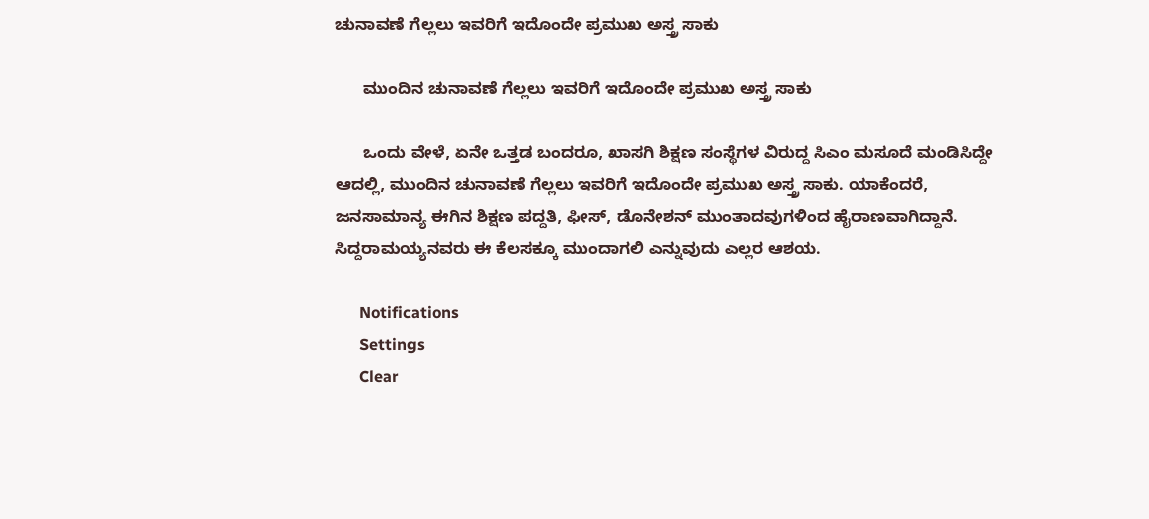ಚುನಾವಣೆ ಗೆಲ್ಲಲು ಇವರಿಗೆ ಇದೊಂದೇ ಪ್ರಮುಖ ಅಸ್ತ್ರ ಸಾಕು

      ಮುಂದಿನ ಚುನಾವಣೆ ಗೆಲ್ಲಲು ಇವರಿಗೆ ಇದೊಂದೇ ಪ್ರಮುಖ ಅಸ್ತ್ರ ಸಾಕು

      ಒಂದು ವೇಳೆ, ಏನೇ ಒತ್ತಡ ಬಂದರೂ, ಖಾಸಗಿ ಶಿಕ್ಷಣ ಸಂಸ್ಥೆಗಳ ವಿರುದ್ದ ಸಿಎಂ ಮಸೂದೆ ಮಂಡಿಸಿದ್ದೇ ಆದಲ್ಲಿ, ಮುಂದಿನ ಚುನಾವಣೆ ಗೆಲ್ಲಲು ಇವರಿಗೆ ಇದೊಂದೇ ಪ್ರಮುಖ ಅಸ್ತ್ರ ಸಾಕು. ಯಾಕೆಂದರೆ, ಜನಸಾಮಾನ್ಯ ಈಗಿನ ಶಿಕ್ಷಣ ಪದ್ದತಿ, ಫೀಸ್, ಡೊನೇಶನ್ ಮುಂತಾದವುಗಳಿಂದ ಹೈರಾಣವಾಗಿದ್ದಾನೆ. ಸಿದ್ದರಾಮಯ್ಯನವರು ಈ ಕೆಲಸಕ್ಕೂ ಮುಂದಾಗಲಿ ಎನ್ನುವುದು ಎಲ್ಲರ ಆಶಯ.

      Notifications
      Settings
      Clear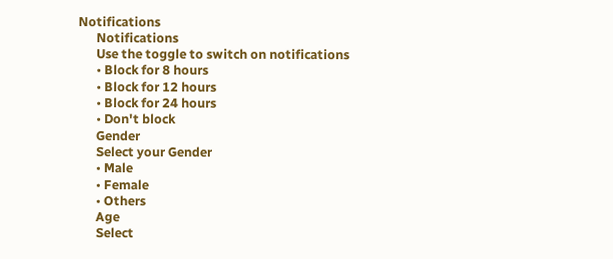Notifications
      Notifications
      Use the toggle to switch on notifications
      • Block for 8 hours
      • Block for 12 hours
      • Block for 24 hours
      • Don't block
      Gender
      Select your Gender
      • Male
      • Female
      • Others
      Age
      Select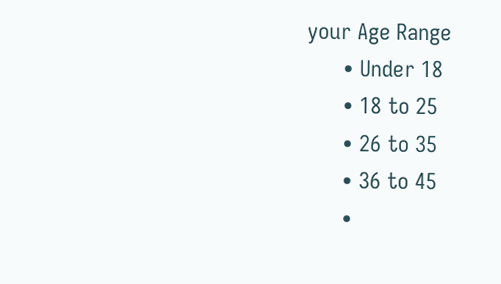your Age Range
      • Under 18
      • 18 to 25
      • 26 to 35
      • 36 to 45
      •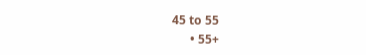45 to 55
      • 55+